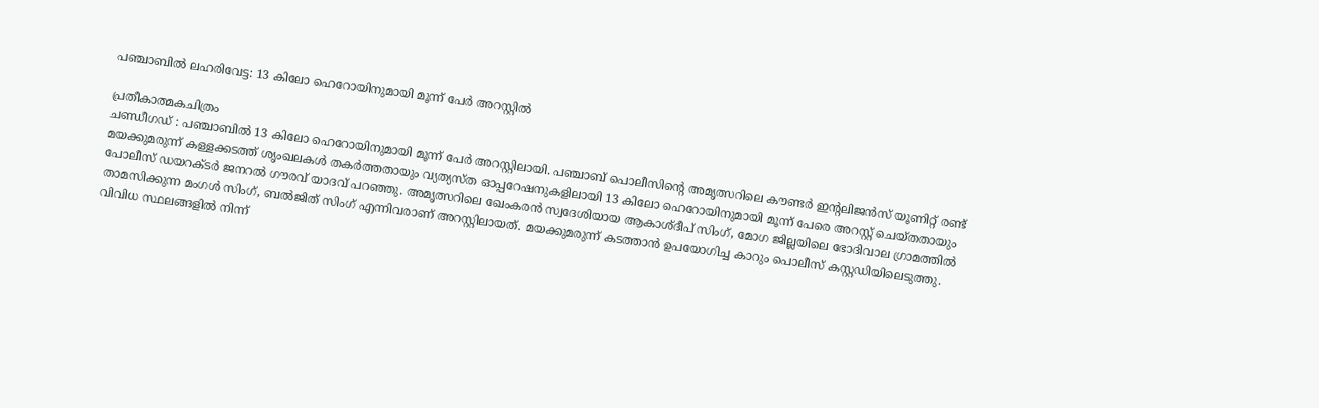പഞ്ചാബിൽ ലഹരിവേട്ട: 13 കിലോ ഹെറോയിനുമായി മൂന്ന് പേർ അറസ്റ്റിൽ

പ്രതീകാത്മകചിത്രം
ചണ്ഡീഗഡ് : പഞ്ചാബിൽ 13 കിലോ ഹെറോയിനുമായി മൂന്ന് പേർ അറസ്റ്റിലായി. പഞ്ചാബ് പൊലീസിന്റെ അമൃത്സറിലെ കൗണ്ടർ ഇന്റലിജൻസ് യൂണിറ്റ് രണ്ട് മയക്കുമരുന്ന് കള്ളക്കടത്ത് ശൃംഖലകൾ തകർത്തതായും വ്യത്യസ്ത ഓപ്പറേഷനുകളിലായി 13 കിലോ ഹെറോയിനുമായി മൂന്ന് പേരെ അറസ്റ്റ് ചെയ്തതായും പോലീസ് ഡയറക്ടർ ജനറൽ ഗൗരവ് യാദവ് പറഞ്ഞു. അമൃത്സറിലെ ഖേംകരൻ സ്വദേശിയായ ആകാശ്ദീപ് സിംഗ്, മോഗ ജില്ലയിലെ ഭോദിവാല ഗ്രാമത്തിൽ താമസിക്കുന്ന മംഗൾ സിംഗ്, ബൽജിത് സിംഗ് എന്നിവരാണ് അറസ്റ്റിലായത്. മയക്കുമരുന്ന് കടത്താൻ ഉപയോഗിച്ച കാറും പൊലീസ് കസ്റ്റഡിയിലെടുത്തു.
വിവിധ സ്ഥലങ്ങളിൽ നിന്ന്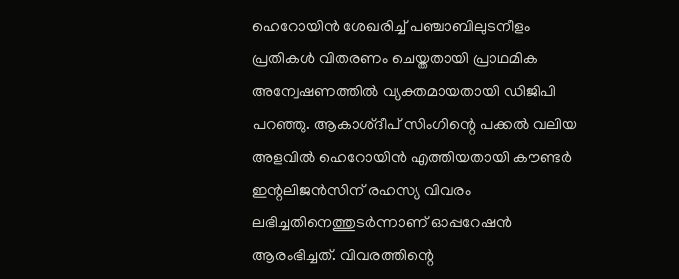ഹെറോയിൻ ശേഖരിച്ച് പഞ്ചാബിലുടനീളം പ്രതികൾ വിതരണം ചെയ്തതായി പ്രാഥമിക അന്വേഷണത്തിൽ വ്യക്തമായതായി ഡിജിപി പറഞ്ഞു. ആകാശ്ദീപ് സിംഗിന്റെ പക്കൽ വലിയ അളവിൽ ഹെറോയിൻ എത്തിയതായി കൗണ്ടർ ഇന്റലിജൻസിന് രഹസ്യ വിവരം ലഭിച്ചതിനെത്തുടർന്നാണ് ഓപ്പറേഷൻ ആരംഭിച്ചത്. വിവരത്തിന്റെ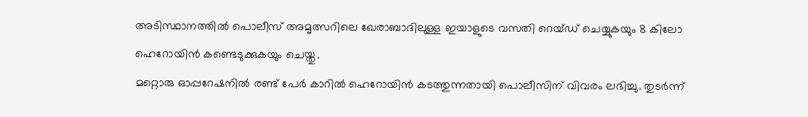അടിസ്ഥാനത്തിൽ പൊലീസ് അമൃത്സറിലെ ഖേരാബാദിലുള്ള ഇയാളുടെ വസതി റെയ്ഡ് ചെയ്യുകയും 8 കിലോ ഹെറോയിൻ കണ്ടെടുക്കുകയും ചെയ്തു.
മറ്റൊരു ഓപ്പറേഷനിൽ രണ്ട് പേർ കാറിൽ ഹെറോയിൻ കടത്തുന്നതായി പൊലീസിന് വിവരം ലഭിച്ചു. തുടർന്ന്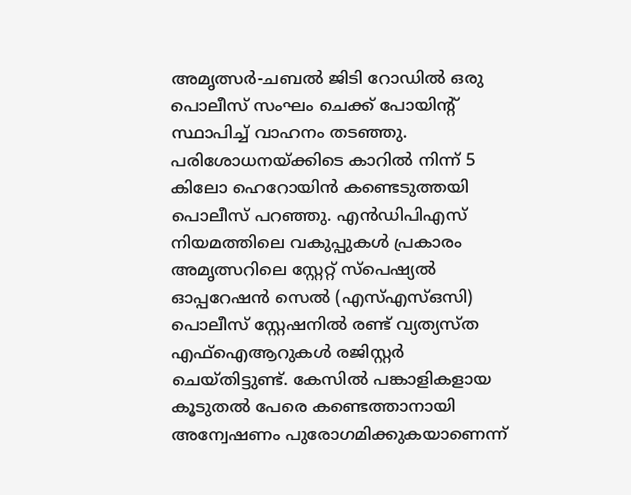അമൃത്സർ-ചബൽ ജിടി റോഡിൽ ഒരു പൊലീസ് സംഘം ചെക്ക് പോയിന്റ് സ്ഥാപിച്ച് വാഹനം തടഞ്ഞു. പരിശോധനയ്ക്കിടെ കാറിൽ നിന്ന് 5 കിലോ ഹെറോയിൻ കണ്ടെടുത്തയി പൊലീസ് പറഞ്ഞു. എൻഡിപിഎസ് നിയമത്തിലെ വകുപ്പുകൾ പ്രകാരം അമൃത്സറിലെ സ്റ്റേറ്റ് സ്പെഷ്യൽ ഓപ്പറേഷൻ സെൽ (എസ്എസ്ഒസി) പൊലീസ് സ്റ്റേഷനിൽ രണ്ട് വ്യത്യസ്ത എഫ്ഐആറുകൾ രജിസ്റ്റർ ചെയ്തിട്ടുണ്ട്. കേസിൽ പങ്കാളികളായ കൂടുതൽ പേരെ കണ്ടെത്താനായി അന്വേഷണം പുരോഗമിക്കുകയാണെന്ന്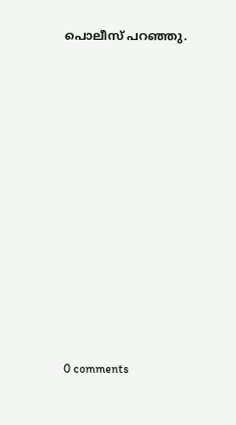പൊലീസ് പറഞ്ഞു.











0 comments